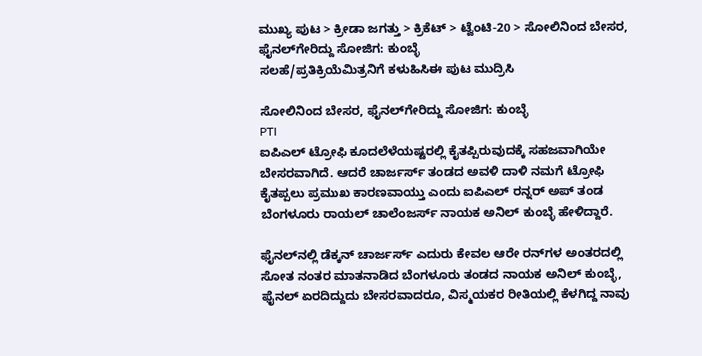ಮುಖ್ಯ ಪುಟ > ಕ್ರೀಡಾ ಜಗತ್ತು > ಕ್ರಿಕೆಟ್‌ > ಟ್ವೆಂಟಿ-20 > ಸೋಲಿನಿಂದ ಬೇಸರ, ಫೈನಲ್‌ಗೇರಿದ್ದು ಸೋಜಿಗ: ಕುಂಬ್ಳೆ
ಸಲಹೆ/ಪ್ರತಿಕ್ರಿಯೆಮಿತ್ರನಿಗೆ ಕಳುಹಿಸಿಈ ಪುಟ ಮುದ್ರಿಸಿ

ಸೋಲಿನಿಂದ ಬೇಸರ, ಫೈನಲ್‌ಗೇರಿದ್ದು ಸೋಜಿಗ: ಕುಂಬ್ಳೆ
PTI
ಐಪಿಎಲ್ ಟ್ರೋಫಿ ಕೂದಲೆಳೆಯಷ್ಟರಲ್ಲಿ ಕೈತಪ್ಪಿರುವುದಕ್ಕೆ ಸಹಜವಾಗಿಯೇ ಬೇಸರವಾಗಿದೆ. ಆದರೆ ಚಾರ್ಜರ್ಸ್ ತಂಡದ ಅವಳಿ ದಾಳಿ ನಮಗೆ ಟ್ರೋಫಿ ಕೈತಪ್ಪಲು ಪ್ರಮುಖ ಕಾರಣವಾಯ್ತು ಎಂದು ಐಪಿಎಲ್ ರನ್ನರ್ ಅಪ್ ತಂಡ ಬೆಂಗಳೂರು ರಾಯಲ್ ಚಾಲೆಂಜರ್ಸ್ ನಾಯಕ ಅನಿಲ್ ಕುಂಬ್ಳೆ ಹೇಳಿದ್ದಾರೆ.

ಫೈನಲ್‌ನಲ್ಲಿ ಡೆಕ್ಕನ್ ಚಾರ್ಜರ್ಸ್ ಎದುರು ಕೇವಲ ಆರೇ ರನ್‌ಗಳ ಅಂತರದಲ್ಲಿ ಸೋತ ನಂತರ ಮಾತನಾಡಿದ ಬೆಂಗಳೂರು ತಂಡದ ನಾಯಕ ಅನಿಲ್ ಕುಂಬ್ಳೆ, ಫೈನಲ್ ಏರದಿದ್ದುದು ಬೇಸರವಾದರೂ, ವಿಸ್ಮಯಕರ ರೀತಿಯಲ್ಲಿ ಕೆಳಗಿದ್ದ ನಾವು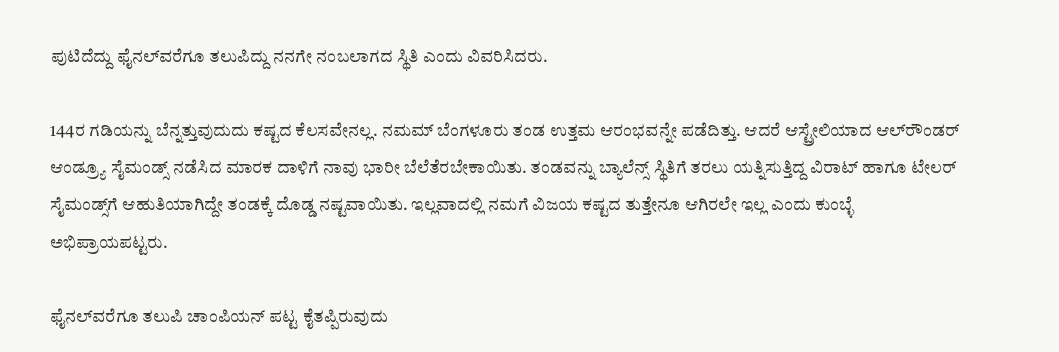ಪುಟಿದೆದ್ದು ಫೈನಲ್‌ವರೆಗೂ ತಲುಪಿದ್ದು ನನಗೇ ನಂಬಲಾಗದ ಸ್ಥಿತಿ ಎಂದು ವಿವರಿಸಿದರು.

144ರ ಗಡಿಯನ್ನು ಬೆನ್ನತ್ತುವುದುದು ಕಷ್ಟದ ಕೆಲಸವೇನಲ್ಲ. ನಮಮ್ ಬೆಂಗಳೂರು ತಂಡ ಉತ್ತಮ ಆರಂಭವನ್ನೇ ಪಡೆದಿತ್ತು. ಆದರೆ ಆಸ್ಟ್ರೇಲಿಯಾದ ಆಲ್‌ರೌಂಡರ್ ಆಂಡ್ರ್ಯೂ ಸೈಮಂಡ್ಸ್ ನಡೆಸಿದ ಮಾರಕ ದಾಳಿಗೆ ನಾವು ಭಾರೀ ಬೆಲೆತೆರಬೇಕಾಯಿತು. ತಂಡವನ್ನು ಬ್ಯಾಲೆನ್ಸ್ ಸ್ಥಿತಿಗೆ ತರಲು ಯತ್ನಿಸುತ್ತಿದ್ದ ವಿರಾಟ್ ಹಾಗೂ ಟೇಲರ್‌ ಸೈಮಂಡ್ಸ್‌ಗೆ ಆಹುತಿಯಾಗಿದ್ದೇ ತಂಡಕ್ಕೆ ದೊಡ್ಡ ನಷ್ಟವಾಯಿತು. ಇಲ್ಲವಾದಲ್ಲಿ ನಮಗೆ ವಿಜಯ ಕಷ್ಟದ ತುತ್ತೇನೂ ಆಗಿರಲೇ ಇಲ್ಲ ಎಂದು ಕುಂಬ್ಳೆ ಅಭಿಪ್ರಾಯಪಟ್ಟರು.

ಫೈನಲ್‌ವರೆಗೂ ತಲುಪಿ ಚಾಂಪಿಯನ್ ಪಟ್ಟ ಕೈತಪ್ಪಿರುವುದು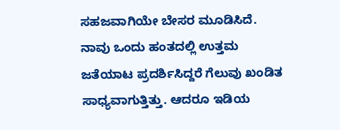ಸಹಜವಾಗಿಯೇ ಬೇಸರ ಮೂಡಿಸಿದೆ. ನಾವು ಒಂದು ಹಂತದಲ್ಲಿ ಉತ್ತಮ ಜತೆಯಾಟ ಪ್ರದರ್ಶಿಸಿದ್ದರೆ ಗೆಲುವು ಖಂಡಿತ ಸಾಧ್ಯವಾಗುತ್ತಿತ್ತು. ಆದರೂ ಇಡಿಯ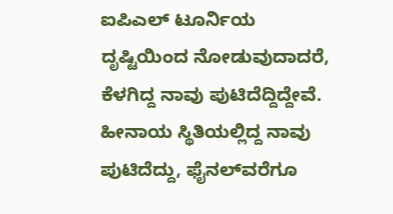ಐಪಿಎಲ್ ಟೂರ್ನಿಯ ದೃಷ್ಟಿಯಿಂದ ನೋಡುವುದಾದರೆ, ಕೆಳಗಿದ್ದ ನಾವು ಪುಟಿದೆದ್ದಿದ್ದೇವೆ. ಹೀನಾಯ ಸ್ಥಿತಿಯಲ್ಲಿದ್ದ ನಾವು ಪುಟಿದೆದ್ದು, ಫೈನಲ್‌ವರೆಗೂ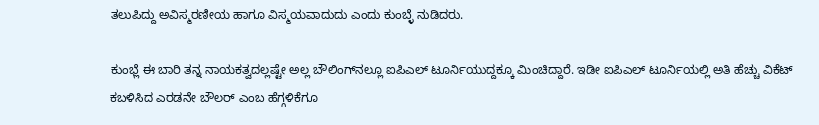ತಲುಪಿದ್ದು ಅವಿಸ್ಮರಣೀಯ ಹಾಗೂ ವಿಸ್ಮಯವಾದುದು ಎಂದು ಕುಂಬ್ಳೆ ನುಡಿದರು.

ಕುಂಭ್ಲೆ ಈ ಬಾರಿ ತನ್ನ ನಾಯಕತ್ವದಲ್ಲಷ್ಟೇ ಅಲ್ಲ ಬೌಲಿಂಗ್‌ನಲ್ಲೂ ಐಪಿಎಲ್ ಟೂರ್ನಿಯುದ್ದಕ್ಕೂ ಮಿಂಚಿದ್ದಾರೆ. ಇಡೀ ಐಪಿಎಲ್ ಟೂರ್ನಿಯಲ್ಲಿ ಅತಿ ಹೆಚ್ಚು ವಿಕೆಟ್ ಕಬಳಿಸಿದ ಎರಡನೇ ಬೌಲರ್ ಎಂಬ ಹೆಗ್ಗಳಿಕೆಗೂ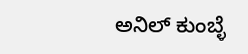ಅನಿಲ್ ಕುಂಬ್ಳೆ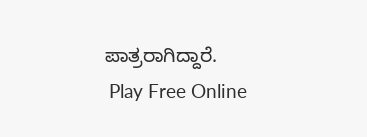ಪಾತ್ರರಾಗಿದ್ದಾರೆ.
 Play Free Online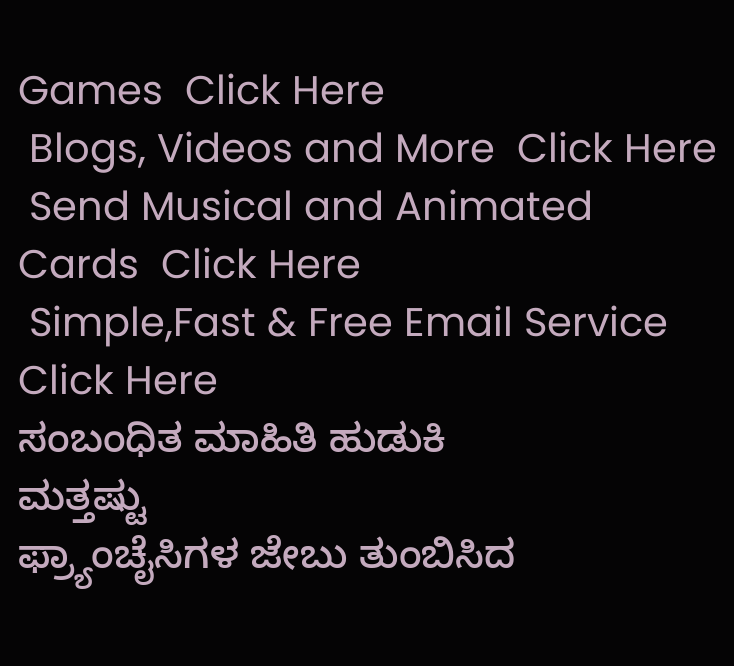Games  Click Here
 Blogs, Videos and More  Click Here
 Send Musical and Animated Cards  Click Here
 Simple,Fast & Free Email Service  Click Here
ಸಂಬಂಧಿತ ಮಾಹಿತಿ ಹುಡುಕಿ
ಮತ್ತಷ್ಟು
ಫ್ರ್ಯಾಂಚೈಸಿಗಳ ಜೇಬು ತುಂಬಿಸಿದ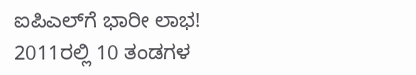ಐಪಿಎಲ್‌ಗೆ ಭಾರೀ ಲಾಭ!
2011ರಲ್ಲಿ 10 ತಂಡಗಳ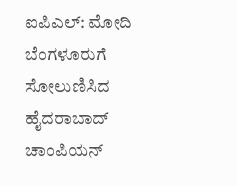ಐಪಿಎಲ್: ಮೋದಿ
ಬೆಂಗಳೂರುಗೆ ಸೋಲುಣಿಸಿದ ಹೈದರಾಬಾದ್ ಚಾಂಪಿಯನ್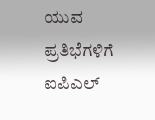ಯುವ ಪ್ರತಿಭೆಗಳಿಗೆ ಐಪಿಎಲ್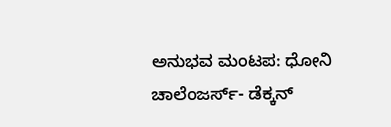ಅನುಭವ ಮಂಟಪ: ಧೋನಿ
ಚಾಲೆಂಜರ್ಸ್- ಡೆಕ್ಕನ್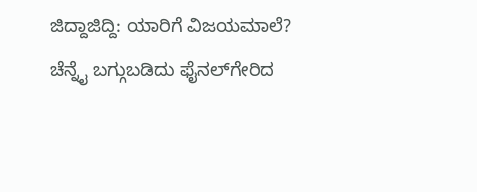ಜಿದ್ದಾಜಿದ್ದಿ: ಯಾರಿಗೆ ವಿಜಯಮಾಲೆ?
ಚೆನ್ನೈ ಬಗ್ಗುಬಡಿದು ಫೈನಲ್‌ಗೇರಿದ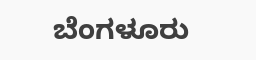ಬೆಂಗಳೂರು